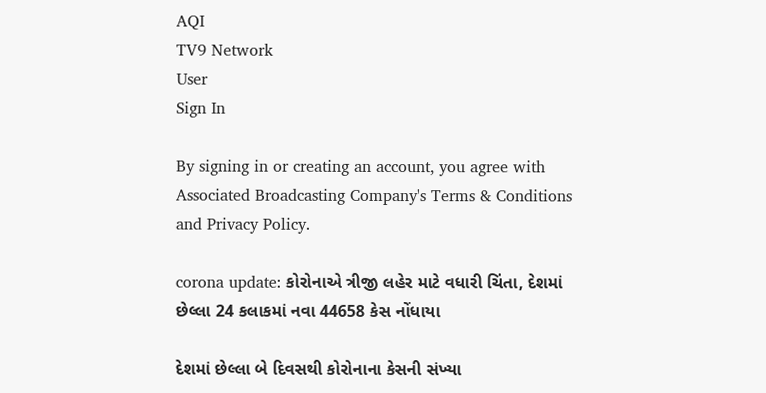AQI
TV9 Network
User
Sign In

By signing in or creating an account, you agree with Associated Broadcasting Company's Terms & Conditions and Privacy Policy.

corona update: કોરોનાએ ત્રીજી લહેર માટે વધારી ચિંતા, દેશમાં છેલ્લા 24 કલાકમાં નવા 44658 કેસ નોંધાયા

દેશમાં છેલ્લા બે દિવસથી કોરોનાના કેસની સંખ્યા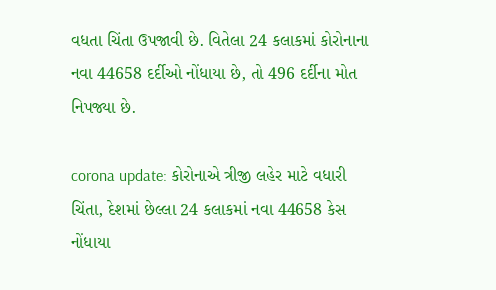વધતા ચિંતા ઉપજાવી છે. વિતેલા 24 કલાકમાં કોરોનાના નવા 44658 દર્દીઓ નોંધાયા છે, તો 496 દર્દીના મોત નિપજ્યા છે.

corona update: કોરોનાએ ત્રીજી લહેર માટે વધારી ચિંતા, દેશમાં છેલ્લા 24 કલાકમાં નવા 44658 કેસ નોંધાયા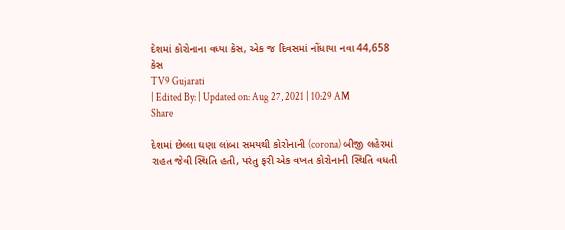દેશમાં કોરોનાના વધ્યા કેસ, એક જ દિવસમાં નોંધાયા નવા 44,658 કેસ
TV9 Gujarati
| Edited By: | Updated on: Aug 27, 2021 | 10:29 AM
Share

દેશમાં છેલ્લા ઘણા લાંબા સમયથી કોરોનાની (corona) બીજી લહેરમાં રાહત જેવી સ્થિતિ હતી, પરંતુ ફરી એક વખત કોરોનાની સ્થિતિ વધતી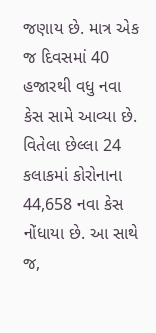જણાય છે. માત્ર એક જ દિવસમાં 40 હજારથી વધુ નવા કેસ સામે આવ્યા છે. વિતેલા છેલ્લા 24 કલાકમાં કોરોનાના 44,658 નવા કેસ નોંધાયા છે. આ સાથે જ,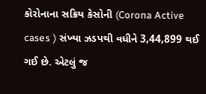કોરોનાના સક્રિય કેસોની (Corona Active cases ) સંખ્યા ઝડપથી વધીને 3,44,899 થઈ ગઈ છે. એટલું જ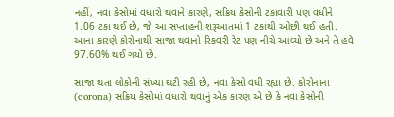નહીં, નવા કેસોમાં વધારો થવાને કારણે, સક્રિય કેસોની ટકાવારી પણ વધીને 1.06 ટકા થઈ છે, જે આ સપ્તાહની શરૂઆતમાં 1 ટકાથી ઓછી થઈ હતી. આના કારણે કોરોનાથી સાજા થવાનો રિકવરી રેટ પણ નીચે આવ્યો છે અને તે હવે 97.60% થઈ ગયો છે.

સાજા થતા લોકોની સંખ્યા ઘટી રહી છે, નવા કેસો વધી રહ્યા છે. કોરોનાના (corona) સક્રિય કેસોમાં વધારો થવાનું એક કારણ એ છે કે નવા કેસોની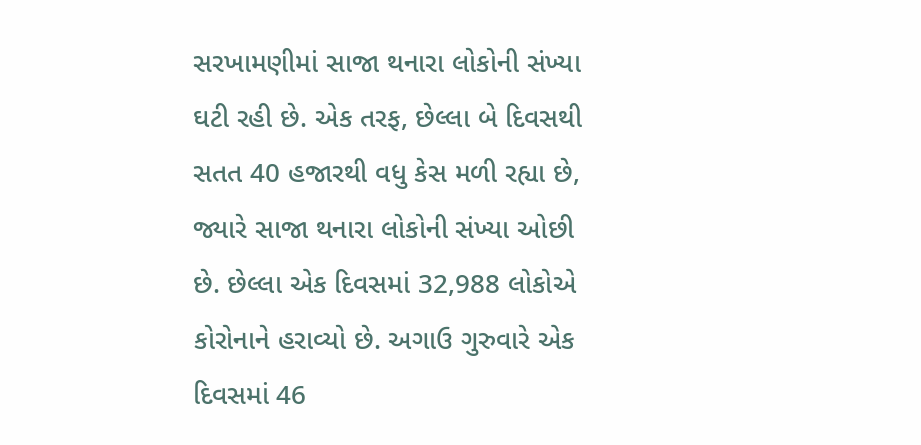સરખામણીમાં સાજા થનારા લોકોની સંખ્યા ઘટી રહી છે. એક તરફ, છેલ્લા બે દિવસથી સતત 40 હજારથી વધુ કેસ મળી રહ્યા છે, જ્યારે સાજા થનારા લોકોની સંખ્યા ઓછી છે. છેલ્લા એક દિવસમાં 32,988 લોકોએ કોરોનાને હરાવ્યો છે. અગાઉ ગુરુવારે એક દિવસમાં 46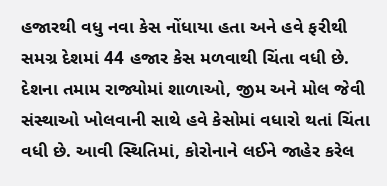હજારથી વધુ નવા કેસ નોંધાયા હતા અને હવે ફરીથી સમગ્ર દેશમાં 44 હજાર કેસ મળવાથી ચિંતા વધી છે. દેશના તમામ રાજ્યોમાં શાળાઓ, જીમ અને મોલ જેવી સંસ્થાઓ ખોલવાની સાથે હવે કેસોમાં વધારો થતાં ચિંતા વધી છે. આવી સ્થિતિમાં, કોરોનાને લઈને જાહેર કરેલ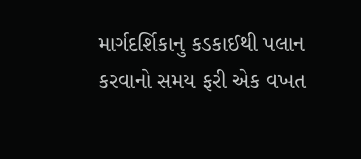માર્ગદર્શિકાનુ કડકાઈથી પલાન કરવાનો સમય ફરી એક વખત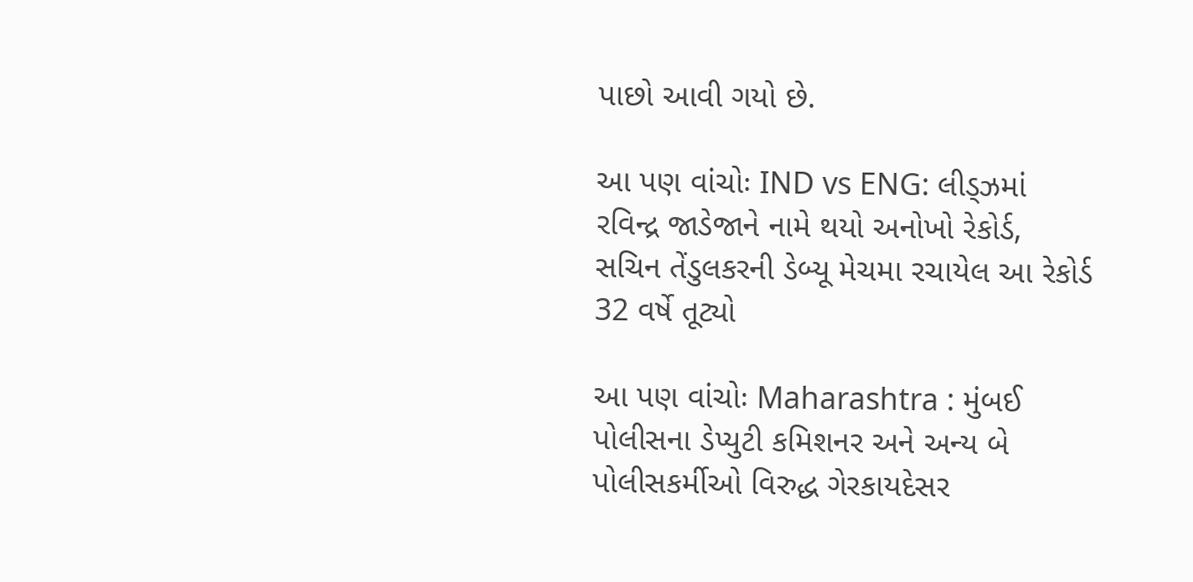પાછો આવી ગયો છે.

આ પણ વાંચોઃ IND vs ENG: લીડ્ઝમાં રવિન્દ્ર જાડેજાને નામે થયો અનોખો રેકોર્ડ, સચિન તેંડુલકરની ડેબ્યૂ મેચમા રચાયેલ આ રેકોર્ડ 32 વર્ષે તૂટ્યો

આ પણ વાંચોઃ Maharashtra : મુંબઈ પોલીસના ડેપ્યુટી કમિશનર અને અન્ય બે પોલીસકર્મીઓ વિરુદ્ધ ગેરકાયદેસર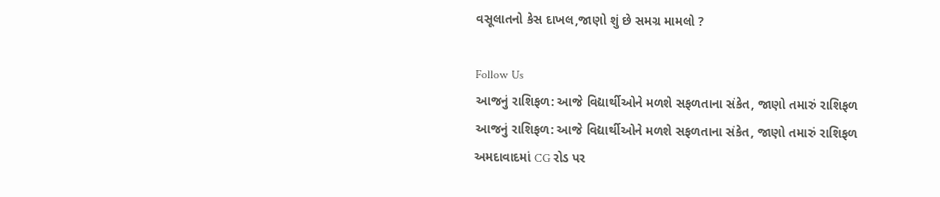વસૂલાતનો કેસ દાખલ,જાણો શું છે સમગ્ર મામલો ?

Follow Us
આજનું રાશિફળ: આજે વિદ્યાર્થીઓને મળશે સફળતાના સંકેત, જાણો તમારું રાશિફળ
આજનું રાશિફળ: આજે વિદ્યાર્થીઓને મળશે સફળતાના સંકેત, જાણો તમારું રાશિફળ
અમદાવાદમાં CG રોડ પર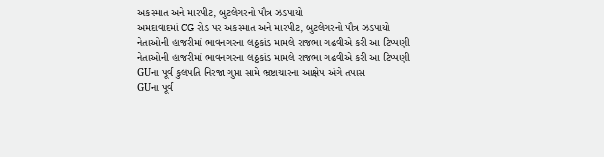અકસ્માત અને મારપીટ, બુટલેગરનો પૌત્ર ઝડપાયો
અમદાવાદમાં CG રોડ પર અકસ્માત અને મારપીટ, બુટલેગરનો પૌત્ર ઝડપાયો
નેતાઓની હાજરીમાં ભાવનગરના લઠ્ઠકાંડ મામલે રાજભા ગઢવીએ કરી આ ટિપ્પણી
નેતાઓની હાજરીમાં ભાવનગરના લઠ્ઠકાંડ મામલે રાજભા ગઢવીએ કરી આ ટિપ્પણી
GUના પૂર્વ કુલપતિ નિરજા ગુપ્તા સામે ભ્રષ્ટાચારના આક્ષેપ અંગે તપાસ
GUના પૂર્વ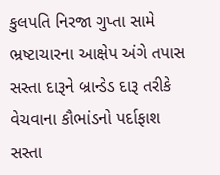કુલપતિ નિરજા ગુપ્તા સામે ભ્રષ્ટાચારના આક્ષેપ અંગે તપાસ
સસ્તા દારૂને બ્રાન્ડેડ દારૂ તરીકે વેચવાના કૌભાંડનો પર્દાફાશ
સસ્તા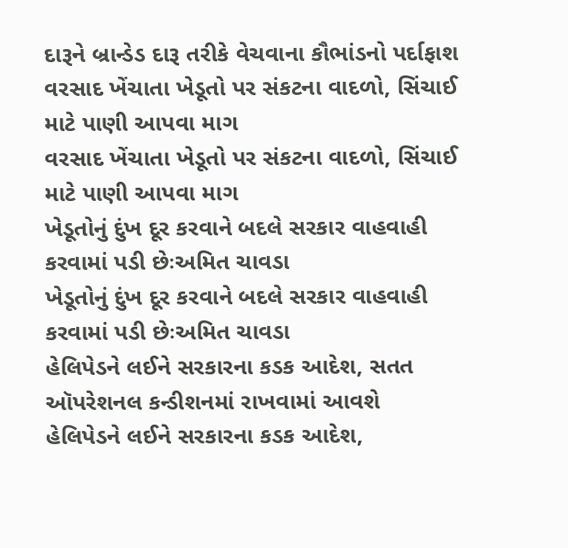દારૂને બ્રાન્ડેડ દારૂ તરીકે વેચવાના કૌભાંડનો પર્દાફાશ
વરસાદ ખેંચાતા ખેડૂતો પર સંકટના વાદળો, સિંચાઈ માટે પાણી આપવા માગ
વરસાદ ખેંચાતા ખેડૂતો પર સંકટના વાદળો, સિંચાઈ માટે પાણી આપવા માગ
ખેડૂતોનું દુંખ દૂર કરવાને બદલે સરકાર વાહવાહી કરવામાં પડી છેઃઅમિત ચાવડા
ખેડૂતોનું દુંખ દૂર કરવાને બદલે સરકાર વાહવાહી કરવામાં પડી છેઃઅમિત ચાવડા
હેલિપેડને લઈને સરકારના કડક આદેશ, સતત ઑપરેશનલ કન્ડીશનમાં રાખવામાં આવશે
હેલિપેડને લઈને સરકારના કડક આદેશ,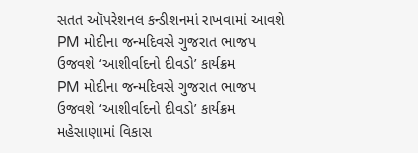સતત ઑપરેશનલ કન્ડીશનમાં રાખવામાં આવશે
PM મોદીના જન્મદિવસે ગુજરાત ભાજપ ઉજવશે ‘આશીર્વાદનો દીવડો’ કાર્યક્રમ
PM મોદીના જન્મદિવસે ગુજરાત ભાજપ ઉજવશે ‘આશીર્વાદનો દીવડો’ કાર્યક્રમ
મહેસાણામાં વિકાસ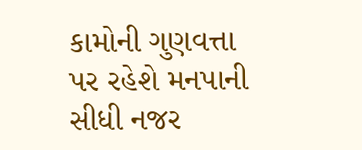કામોની ગુણવત્તા પર રહેશે મનપાની સીધી નજર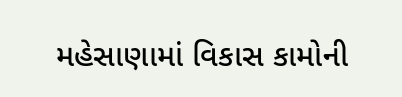મહેસાણામાં વિકાસ કામોની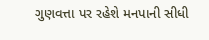ગુણવત્તા પર રહેશે મનપાની સીધી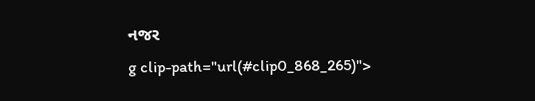નજર
g clip-path="url(#clip0_868_265)">